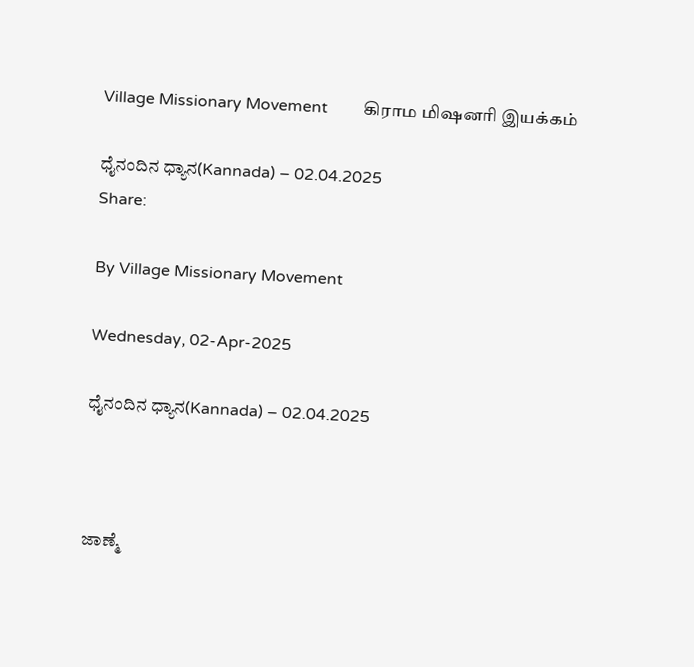Village Missionary Movement         கிராம மிஷனரி இயக்கம்

ಧೈನಂದಿನ ಧ್ಯಾನ(Kannada) – 02.04.2025
Share:

By Village Missionary Movement

Wednesday, 02-Apr-2025

ಧೈನಂದಿನ ಧ್ಯಾನ(Kannada) – 02.04.2025



ಜಾಣ್ಮೆ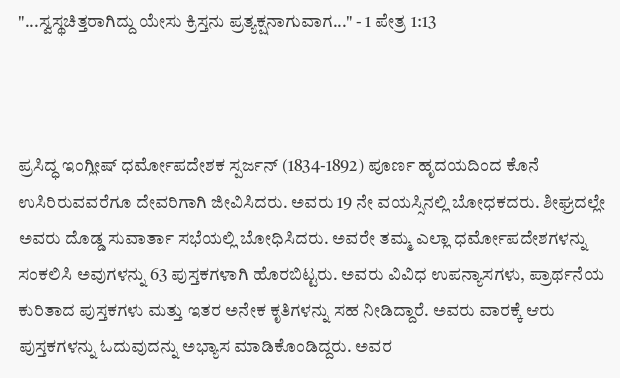"...ಸ್ವಸ್ಥಚಿತ್ತರಾಗಿದ್ದು ಯೇಸು ಕ್ರಿಸ್ತನು ಪ್ರತ್ಯಕ್ಷನಾಗುವಾಗ..." - 1 ಪೇತ್ರ 1:13



ಪ್ರಸಿದ್ಧ ಇಂಗ್ಲೀಷ್ ಧರ್ಮೋಪದೇಶಕ ಸ್ಪರ್ಜನ್ (1834-1892) ಪೂರ್ಣ ಹೃದಯದಿಂದ ಕೊನೆ ಉಸಿರಿರುವವರೆಗೂ ದೇವರಿಗಾಗಿ ಜೀವಿಸಿದರು. ಅವರು 19 ನೇ ವಯಸ್ಸಿನಲ್ಲಿ ಬೋಧಕದರು. ಶೀಘ್ರದಲ್ಲೇ ಅವರು ದೊಡ್ಡ ಸುವಾರ್ತಾ ಸಭೆಯಲ್ಲಿ ಬೋಧಿಸಿದರು. ಅವರೇ ತಮ್ಮ ಎಲ್ಲಾ ಧರ್ಮೋಪದೇಶಗಳನ್ನು ಸಂಕಲಿಸಿ ಅವುಗಳನ್ನು 63 ಪುಸ್ತಕಗಳಾಗಿ ಹೊರಬಿಟ್ಟರು. ಅವರು ವಿವಿಧ ಉಪನ್ಯಾಸಗಳು, ಪ್ರಾರ್ಥನೆಯ ಕುರಿತಾದ ಪುಸ್ತಕಗಳು ಮತ್ತು ಇತರ ಅನೇಕ ಕೃತಿಗಳನ್ನು ಸಹ ನೀಡಿದ್ದಾರೆ. ಅವರು ವಾರಕ್ಕೆ ಆರು ಪುಸ್ತಕಗಳನ್ನು ಓದುವುದನ್ನು ಅಭ್ಯಾಸ ಮಾಡಿಕೊಂಡಿದ್ದರು. ಅವರ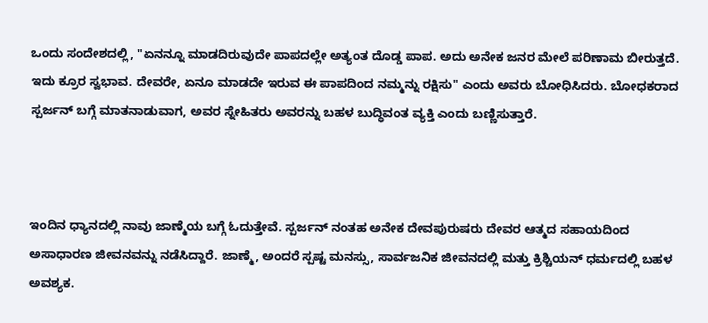ಒಂದು ಸಂದೇಶದಲ್ಲಿ, "ಏನನ್ನೂ ಮಾಡದಿರುವುದೇ ಪಾಪದಲ್ಲೇ ಅತ್ಯಂತ ದೊಡ್ಡ ಪಾಪ. ಅದು ಅನೇಕ ಜನರ ಮೇಲೆ ಪರಿಣಾಮ ಬೀರುತ್ತದೆ. ಇದು ಕ್ರೂರ ಸ್ವಭಾವ. ದೇವರೇ, ಏನೂ ಮಾಡದೇ ಇರುವ ಈ ಪಾಪದಿಂದ ನಮ್ಮನ್ನು ರಕ್ಷಿಸು" ಎಂದು ಅವರು ಬೋಧಿಸಿದರು. ಬೋಧಕರಾದ ಸ್ಪರ್ಜನ್ ಬಗ್ಗೆ ಮಾತನಾಡುವಾಗ, ಅವರ ಸ್ನೇಹಿತರು ಅವರನ್ನು ಬಹಳ ಬುದ್ಧಿವಂತ ವ್ಯಕ್ತಿ ಎಂದು ಬಣ್ಣಿಸುತ್ತಾರೆ.



ಇಂದಿನ ಧ್ಯಾನದಲ್ಲಿ ನಾವು ಜಾಣ್ಮೆಯ ಬಗ್ಗೆ ಓದುತ್ತೇವೆ. ಸ್ಪರ್ಜನ್ ನಂತಹ ಅನೇಕ ದೇವಪುರುಷರು ದೇವರ ಆತ್ಮದ ಸಹಾಯದಿಂದ ಅಸಾಧಾರಣ ಜೀವನವನ್ನು ನಡೆಸಿದ್ದಾರೆ. ಜಾಣ್ಮೆ, ಅಂದರೆ ಸ್ಪಷ್ಟ ಮನಸ್ಸು, ಸಾರ್ವಜನಿಕ ಜೀವನದಲ್ಲಿ ಮತ್ತು ಕ್ರಿಶ್ಚಿಯನ್ ಧರ್ಮದಲ್ಲಿ ಬಹಳ ಅವಶ್ಯಕ.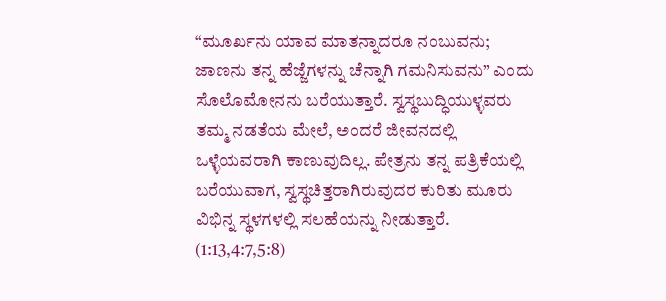“ಮೂರ್ಖನು ಯಾವ ಮಾತನ್ನಾದರೂ ನಂಬುವನು; ಜಾಣನು ತನ್ನ ಹೆಜ್ಜೆಗಳನ್ನು ಚೆನ್ನಾಗಿ ಗಮನಿಸುವನು” ಎಂದು ಸೊಲೊಮೋನನು ಬರೆಯುತ್ತಾರೆ. ಸ್ವಸ್ಥಬುದ್ಧಿಯುಳ್ಳವರು ತಮ್ಮ ನಡತೆಯ ಮೇಲೆ, ಅಂದರೆ ಜೀವನದಲ್ಲಿ ಒಳ್ಳೆಯವರಾಗಿ ಕಾಣುವುದಿಲ್ಲ. ಪೇತ್ರನು ತನ್ನ ಪತ್ರಿಕೆಯಲ್ಲಿ ಬರೆಯುವಾಗ, ಸ್ವಸ್ಥಚಿತ್ತರಾಗಿರುವುದರ ಕುರಿತು ಮೂರು ವಿಭಿನ್ನ ಸ್ಥಳಗಳಲ್ಲಿ ಸಲಹೆಯನ್ನು ನೀಡುತ್ತಾರೆ. (1:13,4:7,5:8)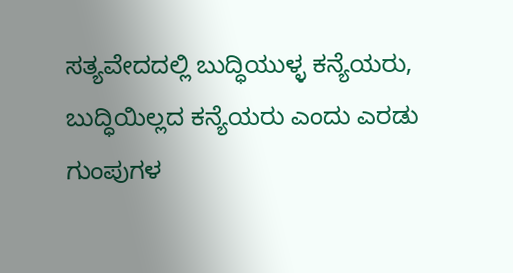ಸತ್ಯವೇದದಲ್ಲಿ ಬುದ್ಧಿಯುಳ್ಳ ಕನ್ಯೆಯರು, ಬುದ್ಧಿಯಿಲ್ಲದ ಕನ್ಯೆಯರು ಎಂದು ಎರಡು ಗುಂಪುಗಳ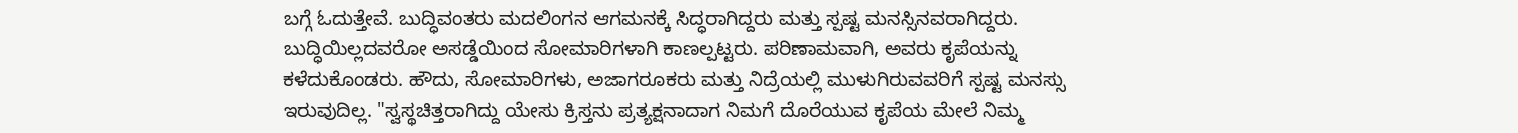ಬಗ್ಗೆ ಓದುತ್ತೇವೆ. ಬುದ್ಧಿವಂತರು ಮದಲಿಂಗನ ಆಗಮನಕ್ಕೆ ಸಿದ್ಧರಾಗಿದ್ದರು ಮತ್ತು ಸ್ಪಷ್ಟ ಮನಸ್ಸಿನವರಾಗಿದ್ದರು. ಬುದ್ಧಿಯಿಲ್ಲದವರೋ ಅಸಡ್ಡೆಯಿಂದ ಸೋಮಾರಿಗಳಾಗಿ ಕಾಣಲ್ಪಟ್ಟರು. ಪರಿಣಾಮವಾಗಿ, ಅವರು ಕೃಪೆಯನ್ನು ಕಳೆದುಕೊಂಡರು. ಹೌದು, ಸೋಮಾರಿಗಳು, ಅಜಾಗರೂಕರು ಮತ್ತು ನಿದ್ರೆಯಲ್ಲಿ ಮುಳುಗಿರುವವರಿಗೆ ಸ್ಪಷ್ಟ ಮನಸ್ಸು ಇರುವುದಿಲ್ಲ. "ಸ್ವಸ್ಥಚಿತ್ತರಾಗಿದ್ದು ಯೇಸು ಕ್ರಿಸ್ತನು ಪ್ರತ್ಯಕ್ಷನಾದಾಗ ನಿಮಗೆ ದೊರೆಯುವ ಕೃಪೆಯ ಮೇಲೆ ನಿಮ್ಮ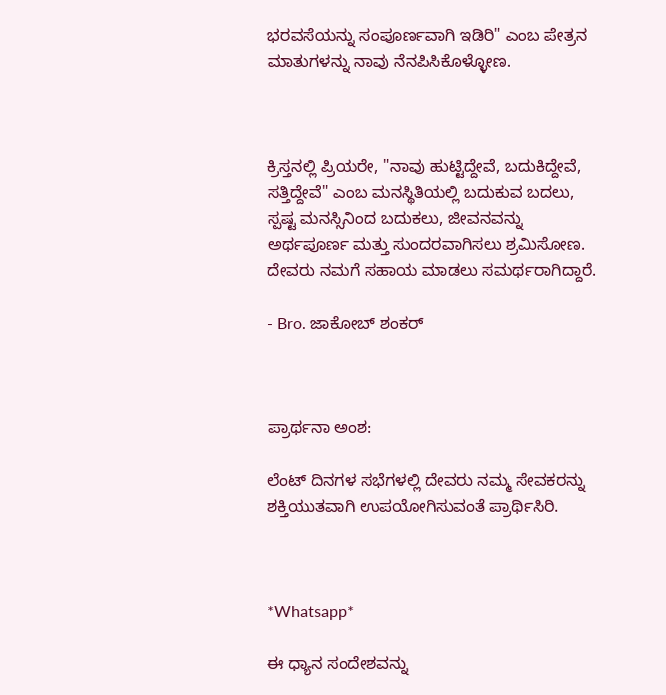ಭರವಸೆಯನ್ನು ಸಂಪೂರ್ಣವಾಗಿ ಇಡಿರಿ" ಎಂಬ ಪೇತ್ರನ ಮಾತುಗಳನ್ನು ನಾವು ನೆನಪಿಸಿಕೊಳ್ಳೋಣ.



ಕ್ರಿಸ್ತನಲ್ಲಿ ಪ್ರಿಯರೇ, "ನಾವು ಹುಟ್ಟಿದ್ದೇವೆ, ಬದುಕಿದ್ದೇವೆ, ಸತ್ತಿದ್ದೇವೆ" ಎಂಬ ಮನಸ್ಥಿತಿಯಲ್ಲಿ ಬದುಕುವ ಬದಲು, ಸ್ಪಷ್ಟ ಮನಸ್ಸಿನಿಂದ ಬದುಕಲು, ಜೀವನವನ್ನು ಅರ್ಥಪೂರ್ಣ ಮತ್ತು ಸುಂದರವಾಗಿಸಲು ಶ್ರಮಿಸೋಣ. ದೇವರು ನಮಗೆ ಸಹಾಯ ಮಾಡಲು ಸಮರ್ಥರಾಗಿದ್ದಾರೆ.

- Bro. ಜಾಕೋಬ್ ಶಂಕರ್



ಪ್ರಾರ್ಥನಾ ಅಂಶ:

ಲೆಂಟ್ ದಿನಗಳ ಸಭೆಗಳಲ್ಲಿ ದೇವರು ನಮ್ಮ ಸೇವಕರನ್ನು ಶಕ್ತಿಯುತವಾಗಿ ಉಪಯೋಗಿಸುವಂತೆ ಪ್ರಾರ್ಥಿಸಿರಿ.



*Whatsapp*

ಈ ಧ್ಯಾನ ಸಂದೇಶವನ್ನು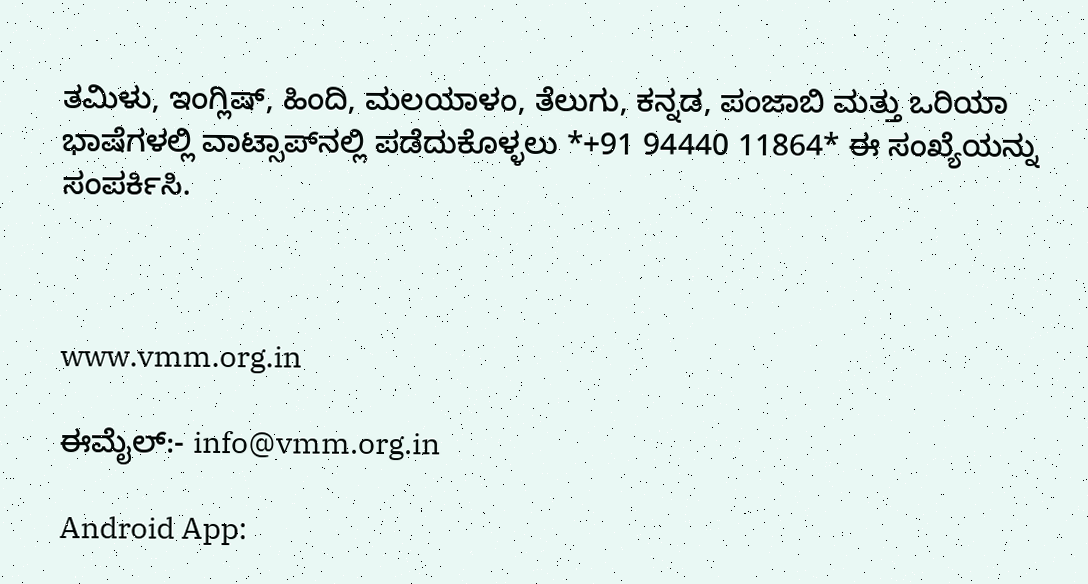ತಮಿಳು, ಇಂಗ್ಲಿಷ್, ಹಿಂದಿ, ಮಲಯಾಳಂ, ತೆಲುಗು, ಕನ್ನಡ, ಪಂಜಾಬಿ ಮತ್ತು ಒರಿಯಾ ಭಾಷೆಗಳಲ್ಲಿ ವಾಟ್ಸಾಪ್‌ನಲ್ಲಿ ಪಡೆದುಕೊಳ್ಳಲು *+91 94440 11864* ಈ ಸಂಖ್ಯೆಯನ್ನು ಸಂಪರ್ಕಿಸಿ.



www.vmm.org.in

ಈಮೈಲ್:- info@vmm.org.in

Android App: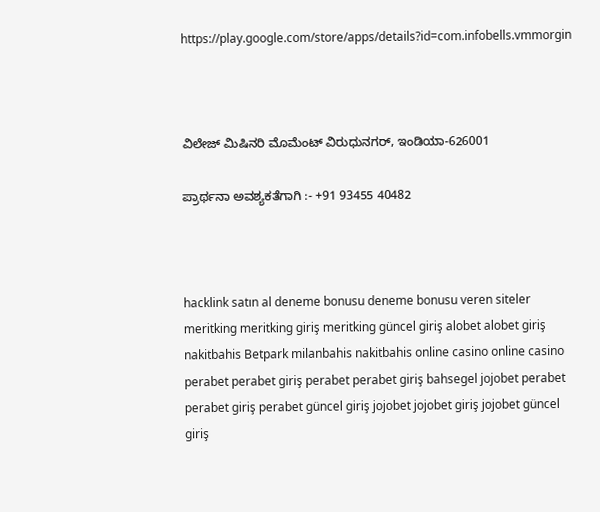https://play.google.com/store/apps/details?id=com.infobells.vmmorgin



ವಿಲೇಜ್ ಮಿಷಿನರಿ ಮೊಮೆಂಟ್ ವಿರುಧುನಗರ್, ಇಂಡಿಯಾ-626001

ಪ್ರಾರ್ಥನಾ ಅವಶ್ಯಕತೆಗಾಗಿ :- +91 93455 40482



hacklink satın al deneme bonusu deneme bonusu veren siteler meritking meritking giriş meritking güncel giriş alobet alobet giriş nakitbahis Betpark milanbahis nakitbahis online casino online casino perabet perabet giriş perabet perabet giriş bahsegel jojobet perabet perabet giriş perabet güncel giriş jojobet jojobet giriş jojobet güncel giriş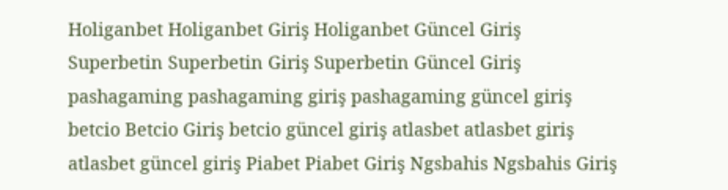Holiganbet Holiganbet Giriş Holiganbet Güncel Giriş Superbetin Superbetin Giriş Superbetin Güncel Giriş pashagaming pashagaming giriş pashagaming güncel giriş betcio Betcio Giriş betcio güncel giriş atlasbet atlasbet giriş atlasbet güncel giriş Piabet Piabet Giriş Ngsbahis Ngsbahis Giriş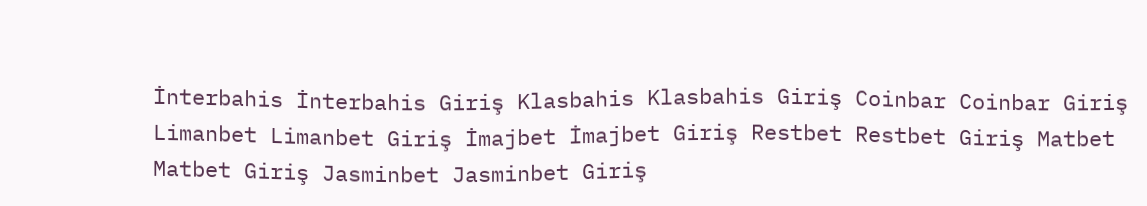İnterbahis İnterbahis Giriş Klasbahis Klasbahis Giriş Coinbar Coinbar Giriş Limanbet Limanbet Giriş İmajbet İmajbet Giriş Restbet Restbet Giriş Matbet Matbet Giriş Jasminbet Jasminbet Giriş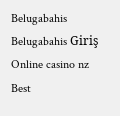Belugabahis Belugabahis Giriş Online casino nz Best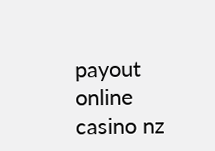payout online casino nz